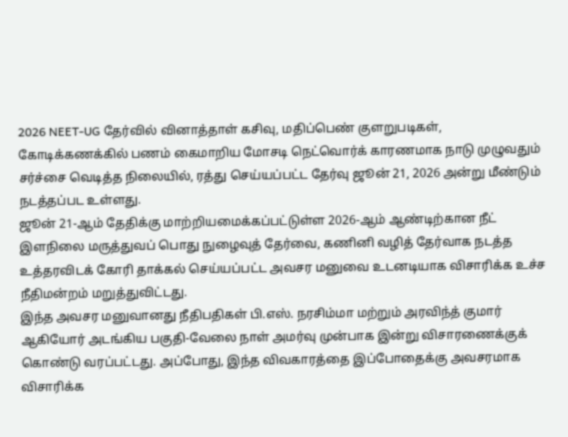2026 NEET-UG தேர்வில் வினாத்தாள் கசிவு, மதிப்பெண் குளறுபடிகள், கோடிக்கணக்கில் பணம் கைமாறிய மோசடி நெட்வொர்க் காரணமாக நாடு முழுவதும் சர்ச்சை வெடித்த நிலையில், ரத்து செய்யப்பட்ட தேர்வு ஜூன் 21, 2026 அன்று மீண்டும் நடத்தப்பட உள்ளது.
ஜூன் 21-ஆம் தேதிக்கு மாற்றியமைக்கப்பட்டுள்ள 2026-ஆம் ஆண்டிற்கான நீட் இளநிலை மருத்துவப் பொது நுழைவுத் தேர்வை, கணினி வழித் தேர்வாக நடத்த உத்தரவிடக் கோரி தாக்கல் செய்யப்பட்ட அவசர மனுவை உடனடியாக விசாரிக்க உச்ச நீதிமன்றம் மறுத்துவிட்டது.
இந்த அவசர மனுவானது நீதிபதிகள் பி.எஸ். நரசிம்மா மற்றும் அரவிந்த் குமார் ஆகியோர் அடங்கிய பகுதி-வேலை நாள் அமர்வு முன்பாக இன்று விசாரணைக்குக் கொண்டு வரப்பட்டது. அப்போது, இந்த விவகாரத்தை இப்போதைக்கு அவசரமாக விசாரிக்க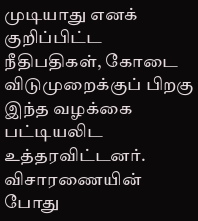முடியாது எனக் குறிப்பிட்ட நீதிபதிகள், கோடை விடுமுறைக்குப் பிறகு இந்த வழக்கை பட்டியலிட உத்தரவிட்டனர்.
விசாரணையின் போது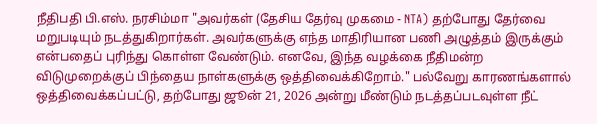நீதிபதி பி.எஸ். நரசிம்மா "அவர்கள் (தேசிய தேர்வு முகமை - NTA) தற்போது தேர்வை மறுபடியும் நடத்துகிறார்கள். அவர்களுக்கு எந்த மாதிரியான பணி அழுத்தம் இருக்கும் என்பதைப் புரிந்து கொள்ள வேண்டும். எனவே, இந்த வழக்கை நீதிமன்ற விடுமுறைக்குப் பிந்தைய நாள்களுக்கு ஒத்திவைக்கிறோம்." பல்வேறு காரணங்களால் ஒத்திவைக்கப்பட்டு, தற்போது ஜூன் 21, 2026 அன்று மீண்டும் நடத்தப்படவுள்ள நீட்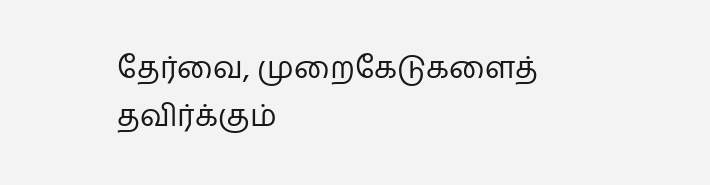தேர்வை, முறைகேடுகளைத் தவிர்க்கும்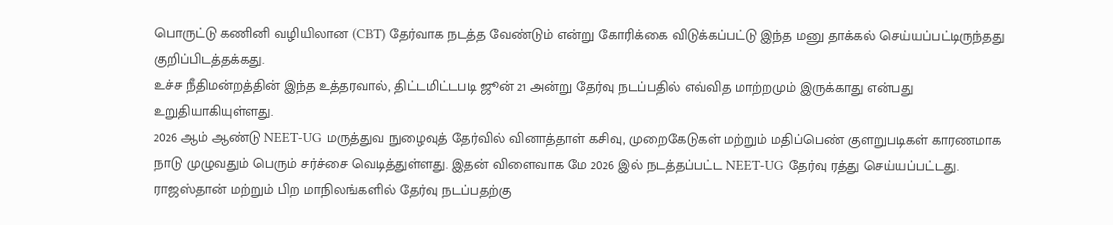பொருட்டு கணினி வழியிலான (CBT) தேர்வாக நடத்த வேண்டும் என்று கோரிக்கை விடுக்கப்பட்டு இந்த மனு தாக்கல் செய்யப்பட்டிருந்தது குறிப்பிடத்தக்கது.
உச்ச நீதிமன்றத்தின் இந்த உத்தரவால், திட்டமிட்டபடி ஜூன் 21 அன்று தேர்வு நடப்பதில் எவ்வித மாற்றமும் இருக்காது என்பது உறுதியாகியுள்ளது.
2026 ஆம் ஆண்டு NEET-UG மருத்துவ நுழைவுத் தேர்வில் வினாத்தாள் கசிவு, முறைகேடுகள் மற்றும் மதிப்பெண் குளறுபடிகள் காரணமாக நாடு முழுவதும் பெரும் சர்ச்சை வெடித்துள்ளது. இதன் விளைவாக மே 2026 இல் நடத்தப்பட்ட NEET-UG தேர்வு ரத்து செய்யப்பட்டது.
ராஜஸ்தான் மற்றும் பிற மாநிலங்களில் தேர்வு நடப்பதற்கு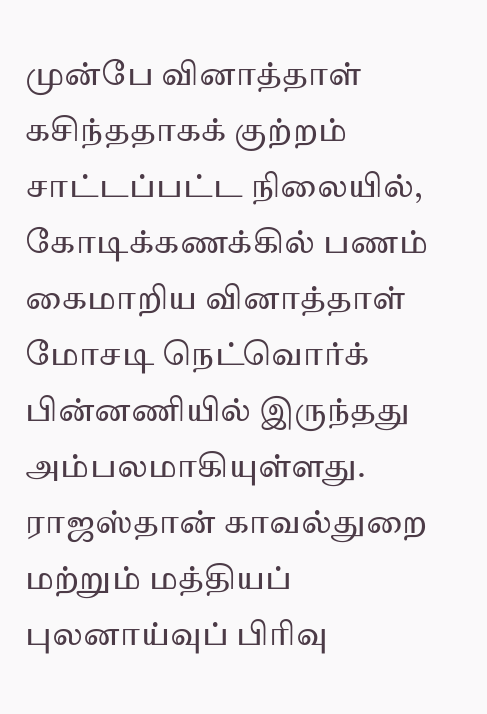முன்பே வினாத்தாள் கசிந்ததாகக் குற்றம் சாட்டப்பட்ட நிலையில், கோடிக்கணக்கில் பணம் கைமாறிய வினாத்தாள் மோசடி நெட்வொர்க் பின்னணியில் இருந்தது அம்பலமாகியுள்ளது.
ராஜஸ்தான் காவல்துறை மற்றும் மத்தியப் புலனாய்வுப் பிரிவு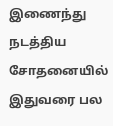இணைந்து நடத்திய சோதனையில் இதுவரை பல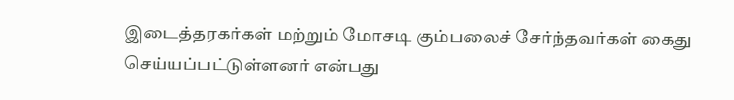இடைத்தரகர்கள் மற்றும் மோசடி கும்பலைச் சேர்ந்தவர்கள் கைது செய்யப்பட்டுள்ளனர் என்பது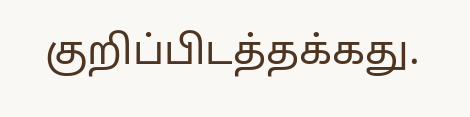குறிப்பிடத்தக்கது.